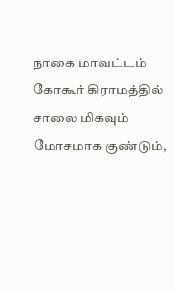நாகை மாவட்டம் கோகூர் கிராமத்தில் சாலை மிகவும் மோசமாக குண்டும்,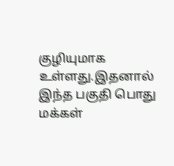குழியுமாக உள்ளது.இதனால் இந்த பகுதி பொது மக்கள்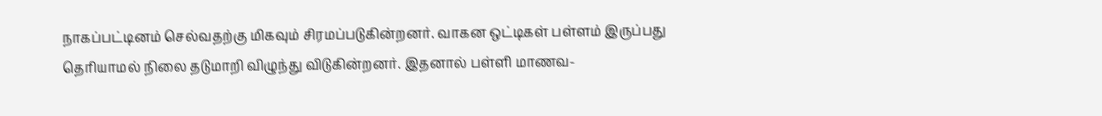நாகப்பட்டினம் செல்வதற்கு மிகவும் சிரமப்படுகின்றனர். வாகன ஒட்டிகள் பள்ளம் இருப்பது தெரியாமல் நிலை தடுமாறி விழுந்து விடுகின்றனர். இதனால் பள்ளி மாணவ-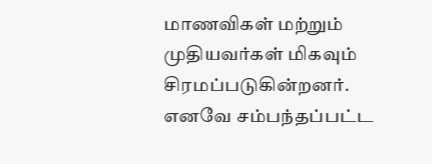மாணவிகள் மற்றும் முதியவர்கள் மிகவும் சிரமப்படுகின்றனர். எனவே சம்பந்தப்பட்ட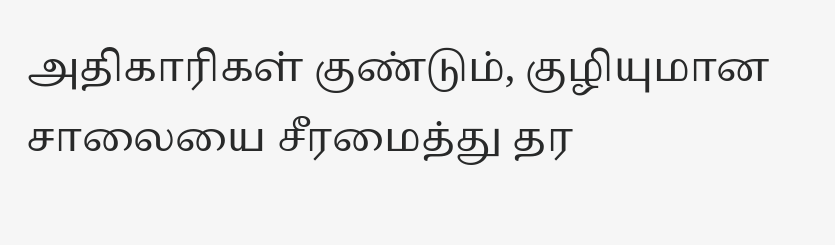அதிகாரிகள் குண்டும், குழியுமான சாலையை சீரமைத்து தர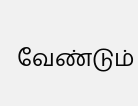வேண்டும்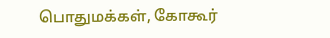பொதுமக்கள், கோகூர்